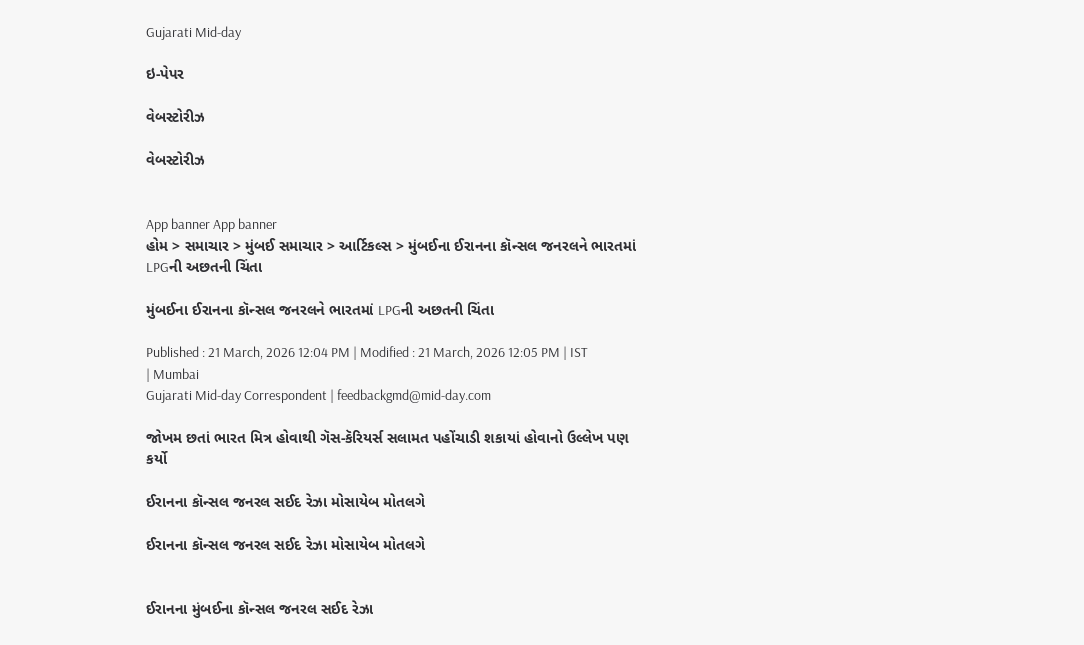Gujarati Mid-day

ઇ-પેપર

વેબસ્ટોરીઝ

વેબસ્ટોરીઝ


App banner App banner
હોમ > સમાચાર > મુંબઈ સમાચાર > આર્ટિકલ્સ > મુંબઈના ઈરાનના કૉન્સલ જનરલને ભારતમાં LPGની અછતની ચિંતા

મુંબઈના ઈરાનના કૉન્સલ જનરલને ભારતમાં LPGની અછતની ચિંતા

Published : 21 March, 2026 12:04 PM | Modified : 21 March, 2026 12:05 PM | IST | Mumbai
Gujarati Mid-day Correspondent | feedbackgmd@mid-day.com

જોખમ છતાં ભારત મિત્ર હોવાથી ગૅસ-કૅરિયર્સ સલામત પહોંચાડી શકાયાં હોવાનો ઉલ્લેખ પણ કર્યો

ઈરાનના કૉન્સલ જનરલ સઈદ રેઝા મોસાયેબ મોતલગે

ઈરાનના કૉન્સલ જનરલ સઈદ રેઝા મોસાયેબ મોતલગે


ઈરાનના મુંબઈના કૉન્સલ જનરલ સઈદ રેઝા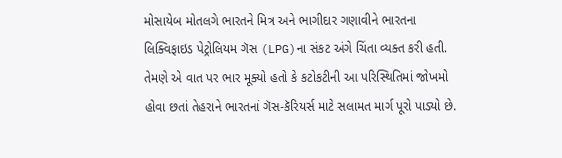મોસાયેબ મોતલગે ભારતને મિત્ર અને ભાગીદાર ગણાવીને ભારતના લિક્વિફાઇડ પેટ્રોલિયમ ગૅસ (LPG)ના સંકટ અંગે ચિંતા વ્યક્ત કરી હતી. તેમણે એ વાત પર ભાર મૂક્યો હતો કે કટોકટીની આ પરિસ્થિતિમાં જોખમો હોવા છતાં તેહરાને ભારતનાં ગૅસ-કૅરિયર્સ માટે સલામત માર્ગ પૂરો પાડ્યો છે.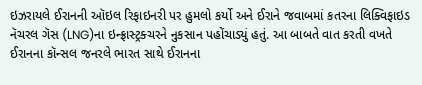ઇઝરાયલે ઈરાનની ઑઇલ રિફાઇનરી પર હુમલો કર્યો અને ઈરાને જવાબમાં કતરના લિક્વિફાઇડ નૅચરલ ગૅસ (LNG)ના ઇન્ફ્રાસ્ટ્રક્ચરને નુકસાન પહોંચાડ્યું હતું. આ બાબતે વાત કરતી વખતે ઈરાનના કૉન્સલ જનરલે ભારત સાથે ઈરાનના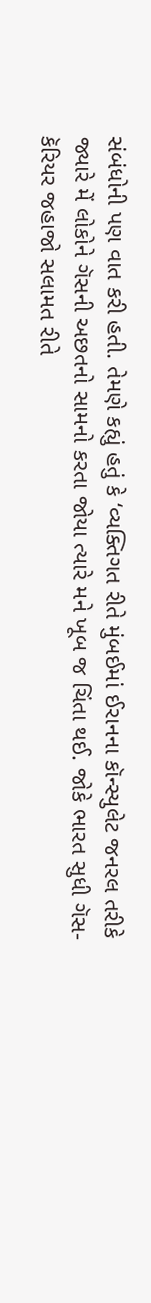સંબંધોની પણ વાત કરી હતી. તેમણે કહ્યું હતું કે ‘વ્યક્તિગત રીતે મુંબઈમાં ઈરાનના કૉન્સ્યુલેટ જનરલ તરીકે જ્યારે મેં લોકોને ગૅસની અછતનો સામનો કરતા જોયા ત્યારે મને ખૂબ જ ચિંતા થઈ. જોકે ભારત સુધી ગૅસ-કૅરિયર જહાજો સલામત રીતે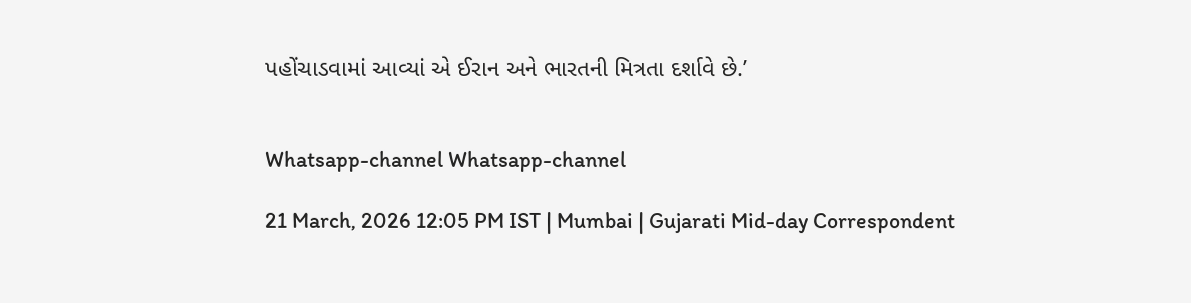પહોંચાડવામાં આવ્યાં એ ઈરાન અને ભારતની મિત્રતા દર્શાવે છે.’


Whatsapp-channel Whatsapp-channel

21 March, 2026 12:05 PM IST | Mumbai | Gujarati Mid-day Correspondent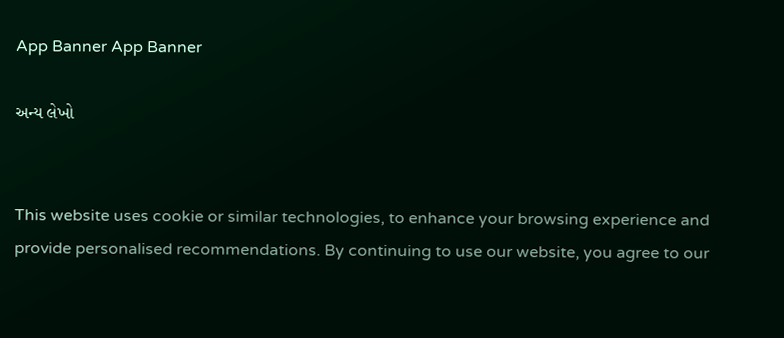App Banner App Banner

અન્ય લેખો


This website uses cookie or similar technologies, to enhance your browsing experience and provide personalised recommendations. By continuing to use our website, you agree to our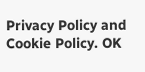Privacy Policy and Cookie Policy. OK